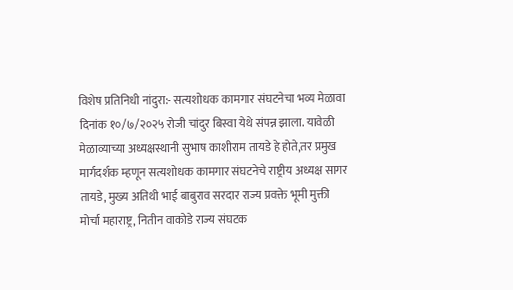विशेष प्रतिनिधी नांदुरा:- सत्यशोधक कामगार संघटनेचा भव्य मेळावा दिनांक १०/७/२०२५ रोजी चांदुर बिस्वा येथे संपन्न झाला. यावेळी मेळाव्याच्या अध्यक्षस्थानी सुभाष काशीराम तायडे हे होते,तर प्रमुख मार्गदर्शक म्हणून सत्यशोधक कामगार संघटनेचे राष्ट्रीय अध्यक्ष सागर तायडे, मुख्य अतिथी भाई बाबुराव सरदार राज्य प्रवक्ते भूमी मुक्ती मोर्चा महाराष्ट्र, नितीन वाकोडे राज्य संघटक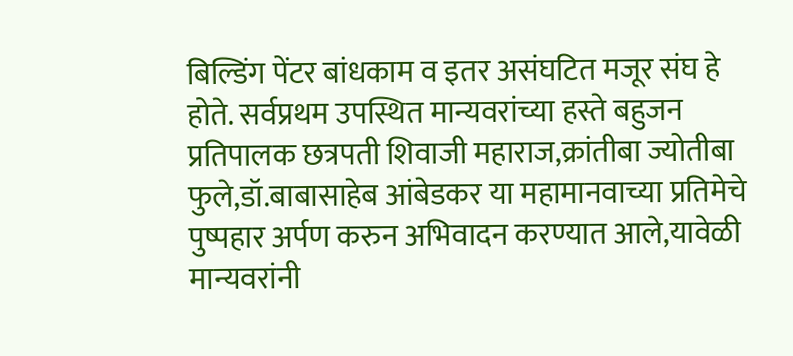बिल्डिंग पेंटर बांधकाम व इतर असंघटित मजूर संघ हे होते. सर्वप्रथम उपस्थित मान्यवरांच्या हस्ते बहुजन प्रतिपालक छत्रपती शिवाजी महाराज,क्रांतीबा ज्योतीबा फुले,डॉ.बाबासाहेब आंबेडकर या महामानवाच्या प्रतिमेचे पुष्पहार अर्पण करुन अभिवादन करण्यात आले,यावेळी मान्यवरांनी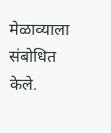मेळाव्याला संबोधित केले.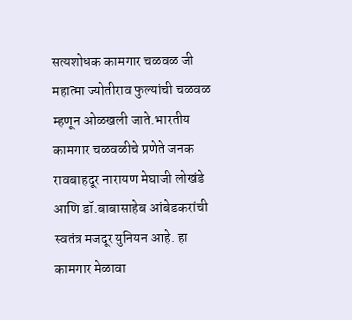सत्यशोधक कामगार चळवळ जी महात्मा ज्योतीराव फुल्यांची चळवळ म्हणून ओळखली जाते.भारतीय कामगार चळवळीचे प्रणेते जनक रावबाहदूर नारायण मेघाजी लोखंडे आणि डॉ.बाबासाहेब आंबेडकरांची स्वतंत्र मजदूर युनियन आहे. हा कामगार मेळावा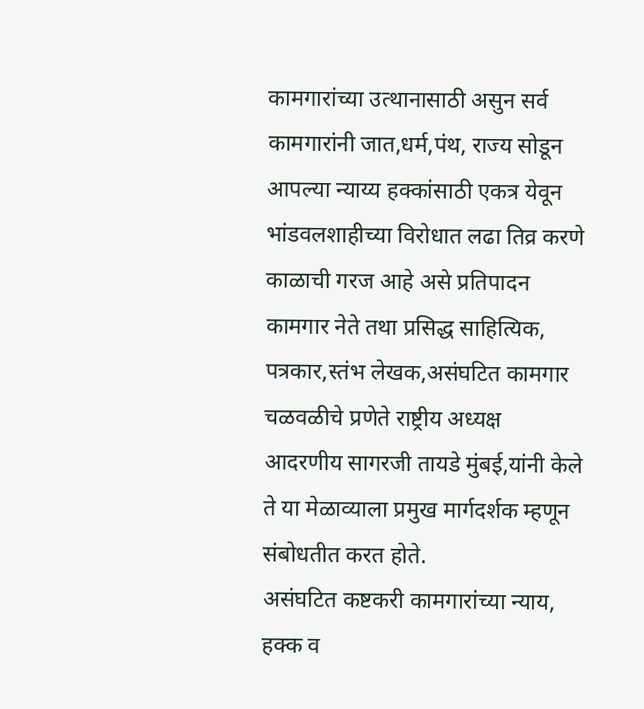कामगारांच्या उत्थानासाठी असुन सर्व कामगारांनी जात,धर्म,पंथ, राज्य सोडून आपल्या न्याय्य हक्कांसाठी एकत्र येवून भांडवलशाहीच्या विरोधात लढा तिव्र करणे काळाची गरज आहे असे प्रतिपादन कामगार नेते तथा प्रसिद्ध साहित्यिक, पत्रकार,स्तंभ लेखक,असंघटित कामगार चळवळीचे प्रणेते राष्ट्रीय अध्यक्ष आदरणीय सागरजी तायडे मुंबई,यांनी केले ते या मेळाव्याला प्रमुख मार्गदर्शक म्हणून संबोधतीत करत होते.
असंघटित कष्टकरी कामगारांच्या न्याय, हक्क व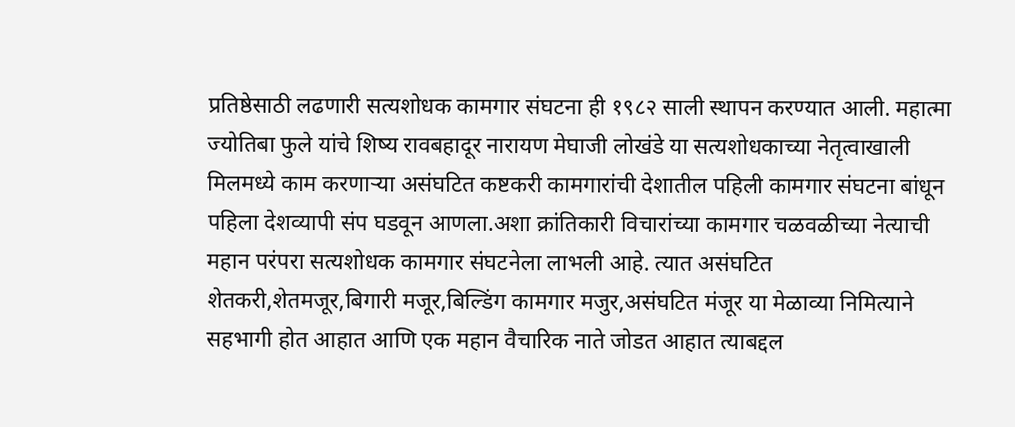प्रतिष्ठेसाठी लढणारी सत्यशोधक कामगार संघटना ही १९८२ साली स्थापन करण्यात आली. महात्मा ज्योतिबा फुले यांचे शिष्य रावबहादूर नारायण मेघाजी लोखंडे या सत्यशोधकाच्या नेतृत्वाखाली मिलमध्ये काम करणाऱ्या असंघटित कष्टकरी कामगारांची देशातील पहिली कामगार संघटना बांधून पहिला देशव्यापी संप घडवून आणला.अशा क्रांतिकारी विचारांच्या कामगार चळवळीच्या नेत्याची महान परंपरा सत्यशोधक कामगार संघटनेला लाभली आहे. त्यात असंघटित शेतकरी,शेतमजूर,बिगारी मजूर,बिल्डिंग कामगार मजुर,असंघटित मंजूर या मेळाव्या निमित्याने सहभागी होत आहात आणि एक महान वैचारिक नाते जोडत आहात त्याबद्दल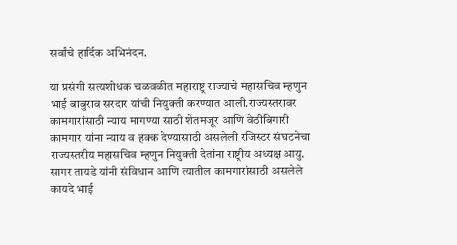सर्वांचे हार्दिक अभिनंदन.

या प्रसंगी सत्यशोधक चळवळीत महाराष्ट्र राज्याचे महासचिव म्हणुन भाई बाबुराव सरदार यांची नियुक्ती करण्यात आली.राज्यस्तरावर कामगारांसाठी न्याय मागण्या साठी शेतमजूर आणि वेठीबिगारी कामगार यांना न्याय व हक्क देण्यासाठी असलेली रजिस्टर संघटनेचा राज्यस्तरीय महासचिव म्हणुन नियुक्ती देतांना राष्ट्रीय अध्यक्ष आयु. सागर तायडे यांनी संविधान आणि त्यातील कामगारांसाठी असलेले कायदे भाई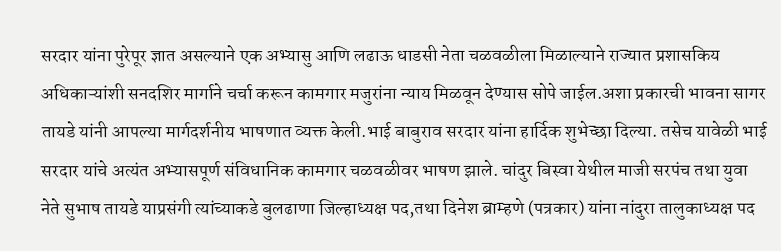सरदार यांना पुरेपूर ज्ञात असल्याने एक अभ्यासु आणि लढाऊ धाडसी नेता चळवळीला मिळाल्याने राज्यात प्रशासकिय अधिकाऱ्यांशी सनदशिर मार्गाने चर्चा करून कामगार मजुरांना न्याय मिळवून देण्यास सोपे जाईल.अशा प्रकारची भावना सागर तायडे यांनी आपल्या मार्गदर्शनीय भाषणात व्यक्त केली.भाई बाबुराव सरदार यांना हार्दिक शुभेच्छा दिल्या. तसेच यावेळी भाई सरदार यांचे अत्यंत अभ्यासपूर्ण संविधानिक कामगार चळवळीवर भाषण झाले. चांदुर बिस्वा येथील माजी सरपंच तथा युवा नेते सुभाष तायडे याप्रसंगी त्यांच्याकडे बुलढाणा जिल्हाध्यक्ष पद,तथा दिनेश ब्राम्हणे (पत्रकार) यांना नांदुरा तालुकाध्यक्ष पद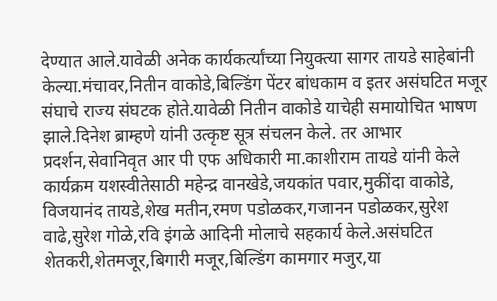देण्यात आले.यावेळी अनेक कार्यकर्त्यांच्या नियुक्त्या सागर तायडे साहेबांनी केल्या.मंचावर,नितीन वाकोडे,बिल्डिंग पेंटर बांधकाम व इतर असंघटित मजूर संघाचे राज्य संघटक होते.यावेळी नितीन वाकोडे याचेही समायोचित भाषण झाले.दिनेश ब्राम्हणे यांनी उत्कृष्ट सूत्र संचलन केले. तर आभार प्रदर्शन,सेवानिवृत आर पी एफ अधिकारी मा.काशीराम तायडे यांनी केले कार्यक्रम यशस्वीतेसाठी महेन्द्र वानखेडे,जयकांत पवार,मुकींदा वाकोडे, विजयानंद तायडे,शेख मतीन,रमण पडोळकर,गजानन पडोळकर,सुरेश वाढे,सुरेश गोळे,रवि इंगळे आदिनी मोलाचे सहकार्य केले.असंघटित शेतकरी,शेतमजूर,बिगारी मजूर,बिल्डिंग कामगार मजुर,या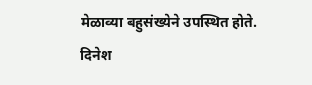मेळाव्या बहुसंख्येने उपस्थित होते.
दिनेश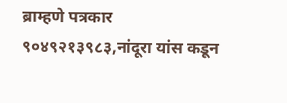ब्राम्हणे पत्रकार ९०४९२१३९८३,नांदूरा यांस कडून